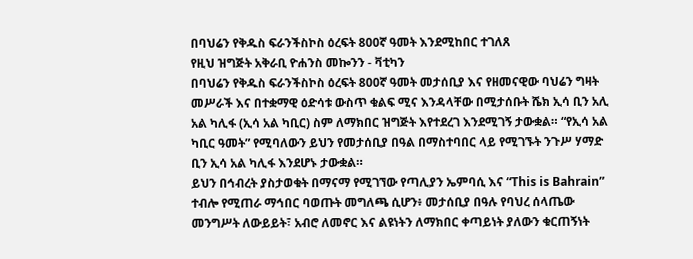በባህሬን የቅዱስ ፍራንችስኮስ ዕረፍት 800ኛ ዓመት እንደሚከበር ተገለጸ
የዚህ ዝግጅት አቅራቢ ዮሐንስ መኰንን - ቫቲካን
በባህሬን የቅዱስ ፍራንችስኮስ ዕረፍት 800ኛ ዓመት መታሰቢያ እና የዘመናዊው ባህሬን ግዛት መሥራች እና በተቋማዊ ዕድሳቱ ውስጥ ቁልፍ ሚና እንዳላቸው በሚታሰቡት ሼክ ኢሳ ቢን አሊ አል ካሊፋ (ኢሳ አል ካቢር) ስም ለማክበር ዝግጅት እየተደረገ እንደሚገኝ ታውቋል። “የኢሳ አል ካቢር ዓመት” የሚባለውን ይህን የመታሰቢያ በዓል በማስተባበር ላይ የሚገኙት ንጉሥ ሃማድ ቢን ኢሳ አል ካሊፋ እንደሆኑ ታውቋል።
ይህን በኅብረት ያስታወቁት በማናማ የሚገኘው የጣሊያን ኤምባሲ እና “This is Bahrain” ተብሎ የሚጠራ ማኅበር ባወጡት መግለጫ ሲሆን፥ መታሰቢያ በዓሉ የባህረ ሰላጤው መንግሥት ለውይይት፣ አብሮ ለመኖር እና ልዩነትን ለማክበር ቀጣይነት ያለውን ቁርጠኝነት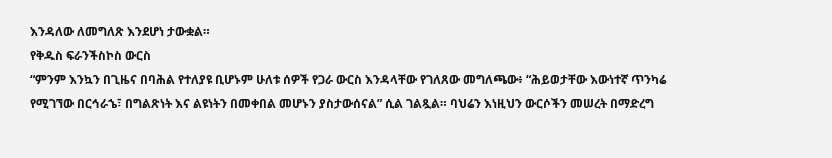እንዳለው ለመግለጽ እንደሆነ ታውቋል።
የቅዱስ ፍራንችስኮስ ውርስ
“ምንም እንኳን በጊዜና በባሕል የተለያዩ ቢሆኑም ሁለቱ ሰዎች የጋራ ውርስ እንዳላቸው የገለጸው መግለጫው፥ “ሕይወታቸው እውነተኛ ጥንካሬ የሚገኘው በርኅራኄ፣ በግልጽነት እና ልዩነትን በመቀበል መሆኑን ያስታውሰናል” ሲል ገልጿል። ባህሬን እነዚህን ውርሶችን መሠረት በማድረግ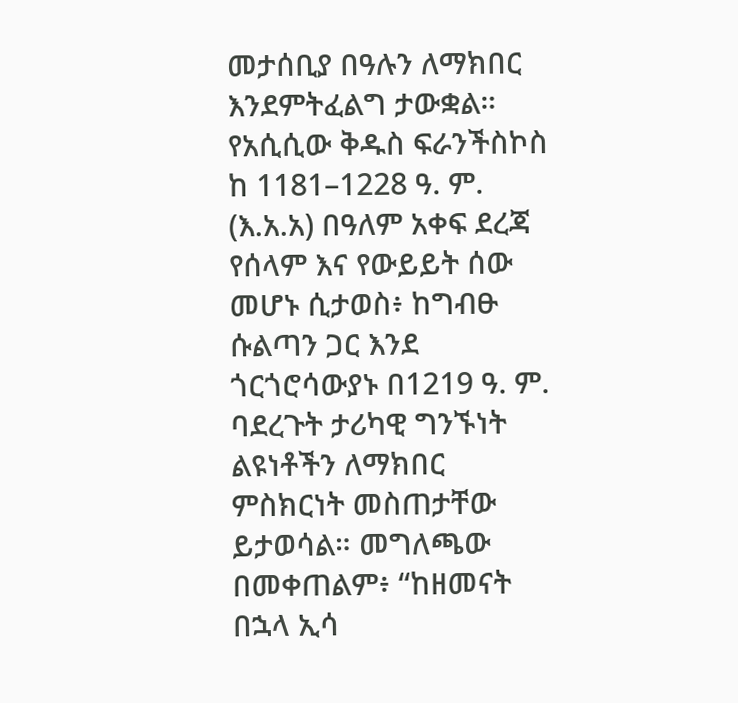መታሰቢያ በዓሉን ለማክበር እንደምትፈልግ ታውቋል።
የአሲሲው ቅዱስ ፍራንችስኮስ ከ 1181–1228 ዓ. ም. (እ.አ.አ) በዓለም አቀፍ ደረጃ የሰላም እና የውይይት ሰው መሆኑ ሲታወስ፥ ከግብፁ ሱልጣን ጋር እንደ ጎርጎሮሳውያኑ በ1219 ዓ. ም. ባደረጉት ታሪካዊ ግንኙነት ልዩነቶችን ለማክበር ምስክርነት መስጠታቸው ይታወሳል። መግለጫው በመቀጠልም፥ “ከዘመናት በኋላ ኢሳ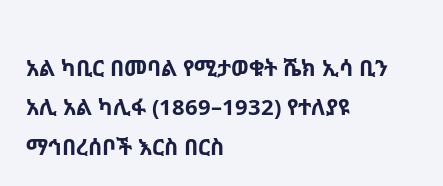አል ካቢር በመባል የሚታወቁት ሼክ ኢሳ ቢን አሊ አል ካሊፋ (1869–1932) የተለያዩ ማኅበረሰቦች እርስ በርስ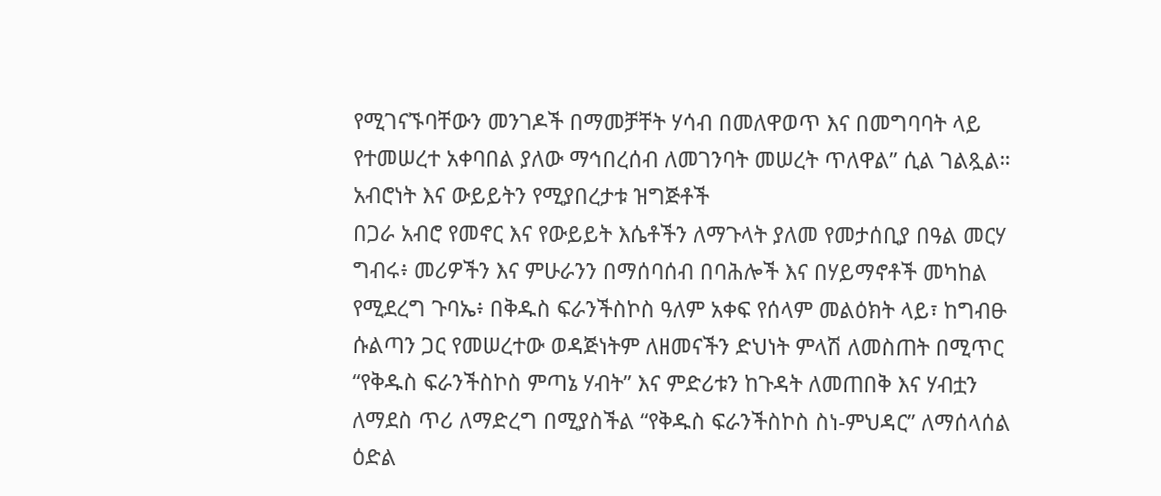የሚገናኙባቸውን መንገዶች በማመቻቸት ሃሳብ በመለዋወጥ እና በመግባባት ላይ የተመሠረተ አቀባበል ያለው ማኅበረሰብ ለመገንባት መሠረት ጥለዋል” ሲል ገልጿል።
አብሮነት እና ውይይትን የሚያበረታቱ ዝግጅቶች
በጋራ አብሮ የመኖር እና የውይይት እሴቶችን ለማጉላት ያለመ የመታሰቢያ በዓል መርሃ ግብሩ፥ መሪዎችን እና ምሁራንን በማሰባሰብ በባሕሎች እና በሃይማኖቶች መካከል የሚደረግ ጉባኤ፥ በቅዱስ ፍራንችስኮስ ዓለም አቀፍ የሰላም መልዕክት ላይ፣ ከግብፁ ሱልጣን ጋር የመሠረተው ወዳጅነትም ለዘመናችን ድህነት ምላሽ ለመስጠት በሚጥር “የቅዱስ ፍራንችስኮስ ምጣኔ ሃብት” እና ምድሪቱን ከጉዳት ለመጠበቅ እና ሃብቷን ለማደስ ጥሪ ለማድረግ በሚያስችል “የቅዱስ ፍራንችስኮስ ስነ-ምህዳር” ለማሰላሰል ዕድል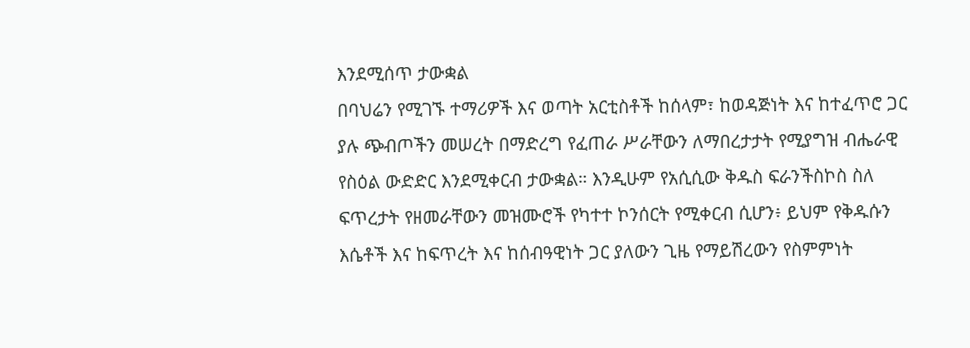እንደሚሰጥ ታውቋል
በባህሬን የሚገኙ ተማሪዎች እና ወጣት አርቲስቶች ከሰላም፣ ከወዳጅነት እና ከተፈጥሮ ጋር ያሉ ጭብጦችን መሠረት በማድረግ የፈጠራ ሥራቸውን ለማበረታታት የሚያግዝ ብሔራዊ የስዕል ውድድር እንደሚቀርብ ታውቋል። እንዲሁም የአሲሲው ቅዱስ ፍራንችስኮስ ስለ ፍጥረታት የዘመራቸውን መዝሙሮች የካተተ ኮንሰርት የሚቀርብ ሲሆን፥ ይህም የቅዱሱን እሴቶች እና ከፍጥረት እና ከሰብዓዊነት ጋር ያለውን ጊዜ የማይሽረውን የስምምነት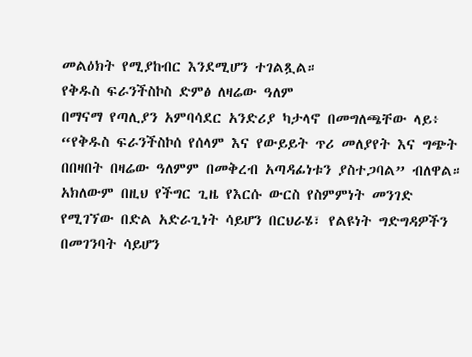መልዕክት የሚያከብር እንደሚሆን ተገልጿል።
የቅዱስ ፍራንችስኮስ ድምፅ ለዛሬው ዓለም
በማናማ የጣሊያን አምባሳደር አንድሪያ ካታላኖ በመግለጫቸው ላይ፥ “የቅዱስ ፍራንችስኮሰ የሰላም እና የውይይት ጥሪ መለያየት እና ግጭት በበዛበት በዛሬው ዓለምም በመቅረብ አጣዳፊነቱን ያስተጋባል” ብለዋል።
አክለውም በዚህ የችግር ጊዜ የእርሱ ውርስ የስምምነት መንገድ የሚገኘው በድል አድራጊነት ሳይሆን በርህራሄ፣ የልዩነት ግድግዳዎችን በመገንባት ሳይሆን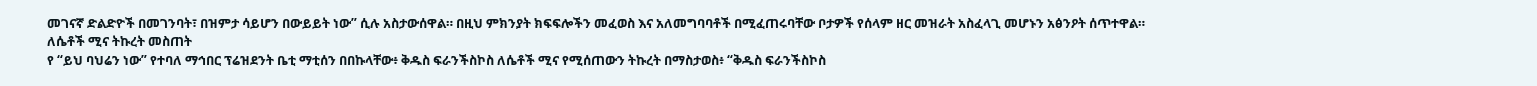መገናኛ ድልድዮች በመገንባት፣ በዝምታ ሳይሆን በውይይት ነው” ሲሉ አስታውሰዋል። በዚህ ምክንያት ክፍፍሎችን መፈወስ እና አለመግባባቶች በሚፈጠሩባቸው ቦታዎች የሰላም ዘር መዝራት አስፈላጊ መሆኑን አፅንዖት ሰጥተዋል።
ለሴቶች ሚና ትኩረት መስጠት
የ “ይህ ባህሬን ነው” የተባለ ማኅበር ፕሬዝደንት ቤቲ ማቲሰን በበኩላቸው፥ ቅዱስ ፍራንችስኮስ ለሴቶች ሚና የሚሰጠውን ትኩረት በማስታወስ፥ “ቅዱስ ፍራንችስኮስ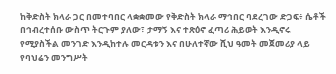ከቅድስት ክላራ ጋር በመተባበር ላቋቋመው የቅድስት ክላራ ማኅበር ባደረገው ድጋፍ፥ ሴቶች በኅብረተሰቡ ውስጥ ትርጉም ያለው፣ ታማኝ እና ተጽዕኖ ፈጣሪ ሕይወት እንዲኖሩ የሚያስችል መንገድ እንዲከተሉ መርዳቱን እና በሁለተኛው ሺህ ዓመት መጀመሪያ ላይ የባህሬን መንግሥት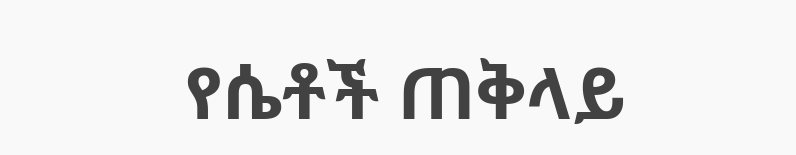የሴቶች ጠቅላይ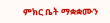ምክር ቤት ማቋቋሙን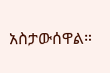አስታውሰዋል።